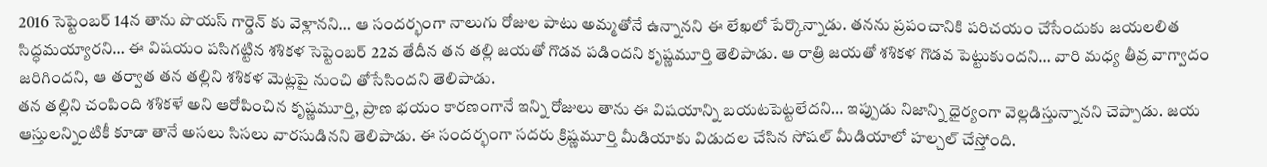2016 సెప్టెంబర్ 14న తాను పొయస్ గార్డెన్ కు వెళ్లానని… ఆ సందర్భంగా నాలుగు రోజుల పాటు అమ్మతోనే ఉన్నానని ఈ లేఖలో పేర్కొన్నాడు. తనను ప్రపంచానికి పరిచయం చేసేందుకు జయలలిత సిద్ధమయ్యారని… ఈ విషయం పసిగట్టిన శశికళ సెప్టెంబర్ 22వ తేదీన తన తల్లి జయతో గొడవ పడిందని కృష్ణమూర్తి తెలిపాడు. ఆ రాత్రి జయతో శశికళ గొడవ పెట్టుకుందని… వారి మధ్య తీవ్ర వాగ్వాదం జరిగిందని, ఆ తర్వాత తన తల్లిని శశికళ మెట్లపై నుంచి తోసేసిందని తెలిపాడు.
తన తల్లిని చంపింది శశికళే అని ఆరోపించిన కృష్ణమూర్తి, ప్రాణ భయం కారణంగానే ఇన్ని రోజులు తాను ఈ విషయాన్ని బయటపెట్టలేదని… ఇప్పుడు నిజాన్ని ధైర్యంగా వెల్లడిస్తున్నానని చెప్పాడు. జయ ఆస్తులన్నింటికీ కూడా తానే అసలు సిసలు వారసుడినని తెలిపాడు. ఈ సందర్భంగా సదరు క్రిష్ణమూర్తి మీడియాకు విడుదల చేసిన సోషల్ మీడియాలో హల్చల్ చేస్తోంది.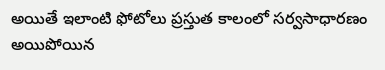అయితే ఇలాంటి ఫోటోలు ప్రస్తుత కాలంలో సర్వసాధారణం అయిపోయిన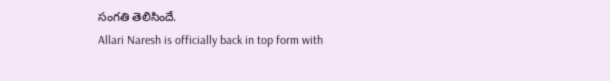సంగతి తెలిసిందే.
Allari Naresh is officially back in top form with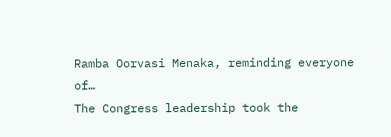Ramba Oorvasi Menaka, reminding everyone of…
The Congress leadership took the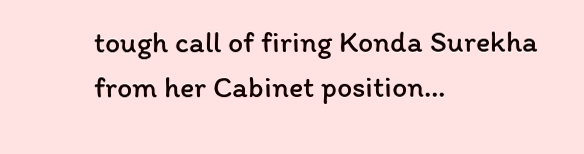tough call of firing Konda Surekha from her Cabinet position…